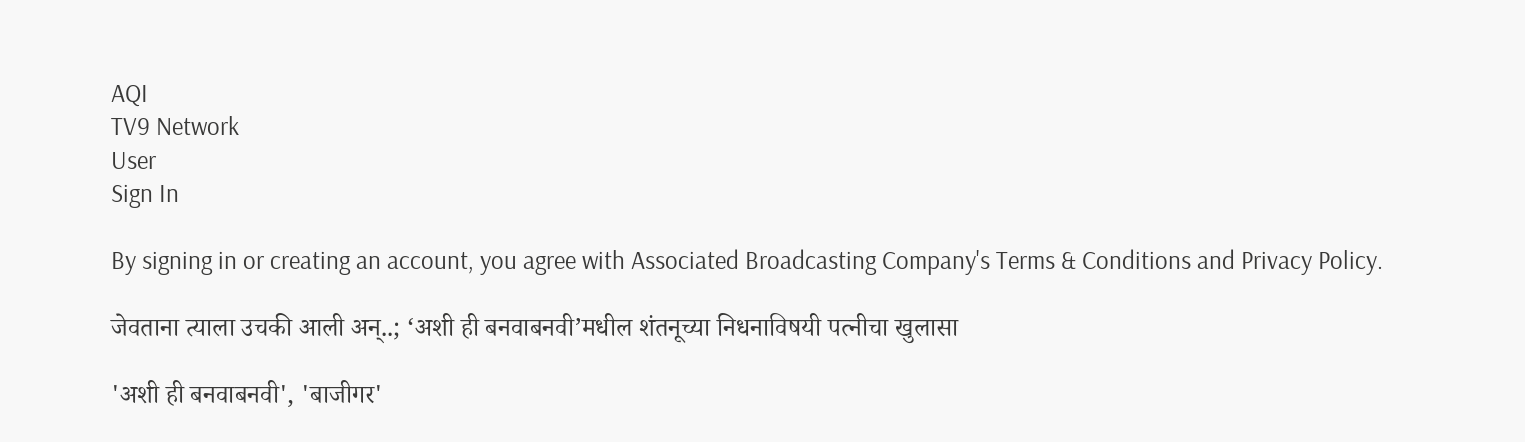AQI
TV9 Network
User
Sign In

By signing in or creating an account, you agree with Associated Broadcasting Company's Terms & Conditions and Privacy Policy.

जेवताना त्याला उचकी आली अन्..; ‘अशी ही बनवाबनवी’मधील शंतनूच्या निधनाविषयी पत्नीचा खुलासा

'अशी ही बनवाबनवी', 'बाजीगर'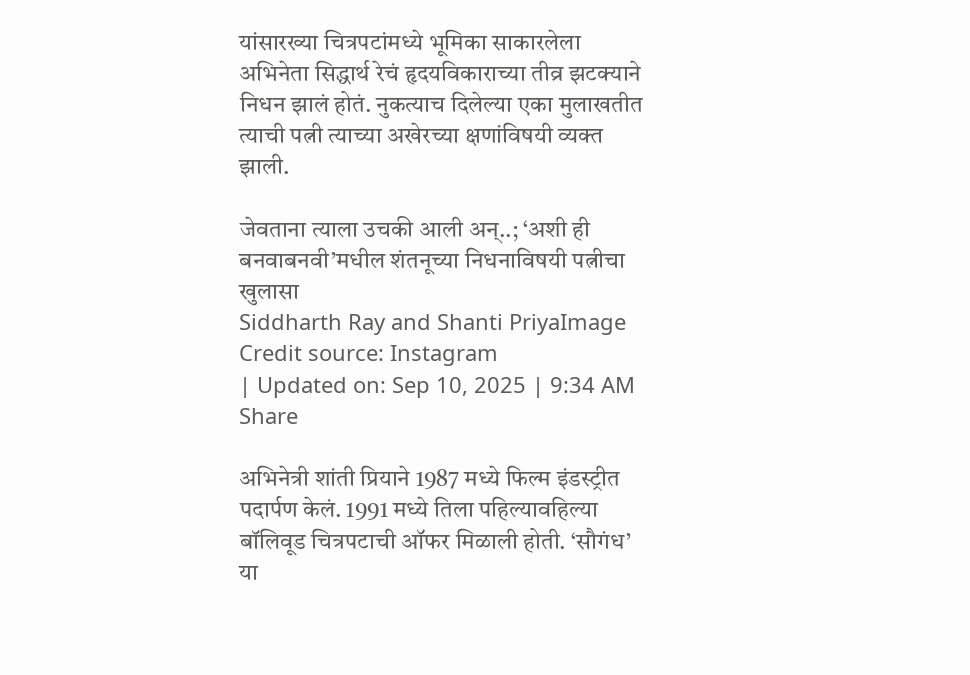यांसारख्या चित्रपटांमध्ये भूमिका साकारलेला अभिनेता सिद्धार्थ रेचं हृदयविकाराच्या तीव्र झटक्याने निधन झालं होतं. नुकत्याच दिलेल्या एका मुलाखतीत त्याची पत्नी त्याच्या अखेरच्या क्षणांविषयी व्यक्त झाली.

जेवताना त्याला उचकी आली अन्..; ‘अशी ही बनवाबनवी’मधील शंतनूच्या निधनाविषयी पत्नीचा खुलासा
Siddharth Ray and Shanti PriyaImage Credit source: Instagram
| Updated on: Sep 10, 2025 | 9:34 AM
Share

अभिनेत्री शांती प्रियाने 1987 मध्ये फिल्म इंडस्ट्रीत पदार्पण केलं. 1991 मध्ये तिला पहिल्यावहिल्या बॉलिवूड चित्रपटाची ऑफर मिळाली होती. ‘सौगंध’ या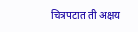चित्रपटात ती अक्षय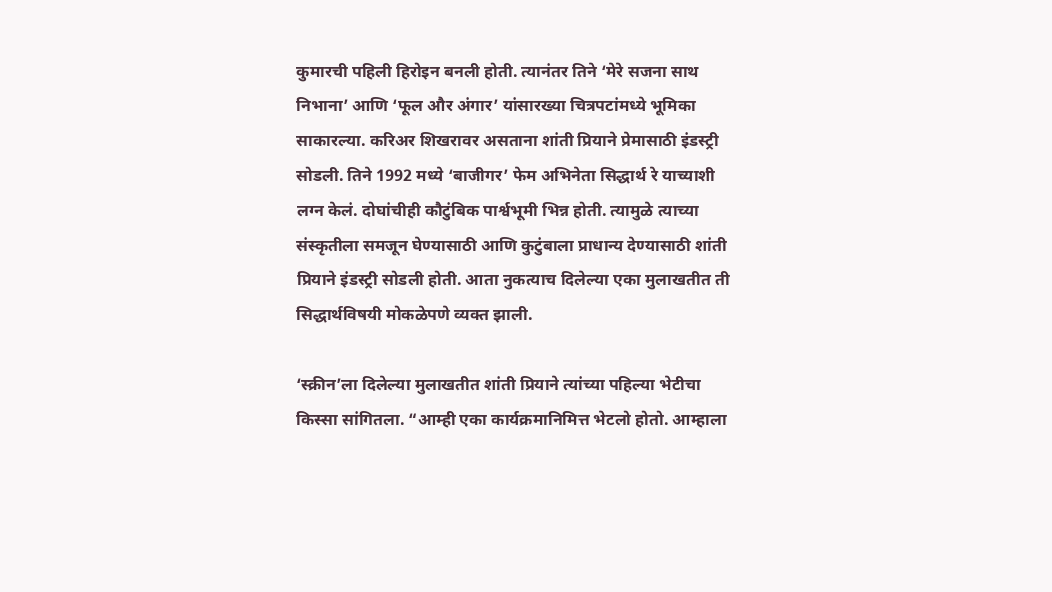कुमारची पहिली हिरोइन बनली होती. त्यानंतर तिने ‘मेरे सजना साथ निभाना’ आणि ‘फूल और अंगार’ यांसारख्या चित्रपटांमध्ये भूमिका साकारल्या. करिअर शिखरावर असताना शांती प्रियाने प्रेमासाठी इंडस्ट्री सोडली. तिने 1992 मध्ये ‘बाजीगर’ फेम अभिनेता सिद्धार्थ रे याच्याशी लग्न केलं. दोघांचीही कौटुंबिक पार्श्वभूमी भिन्न होती. त्यामुळे त्याच्या संस्कृतीला समजून घेण्यासाठी आणि कुटुंबाला प्राधान्य देण्यासाठी शांती प्रियाने इंडस्ट्री सोडली होती. आता नुकत्याच दिलेल्या एका मुलाखतीत ती सिद्धार्थविषयी मोकळेपणे व्यक्त झाली.

‘स्क्रीन’ला दिलेल्या मुलाखतीत शांती प्रियाने त्यांच्या पहिल्या भेटीचा किस्सा सांगितला. “आम्ही एका कार्यक्रमानिमित्त भेटलो होतो. आम्हाला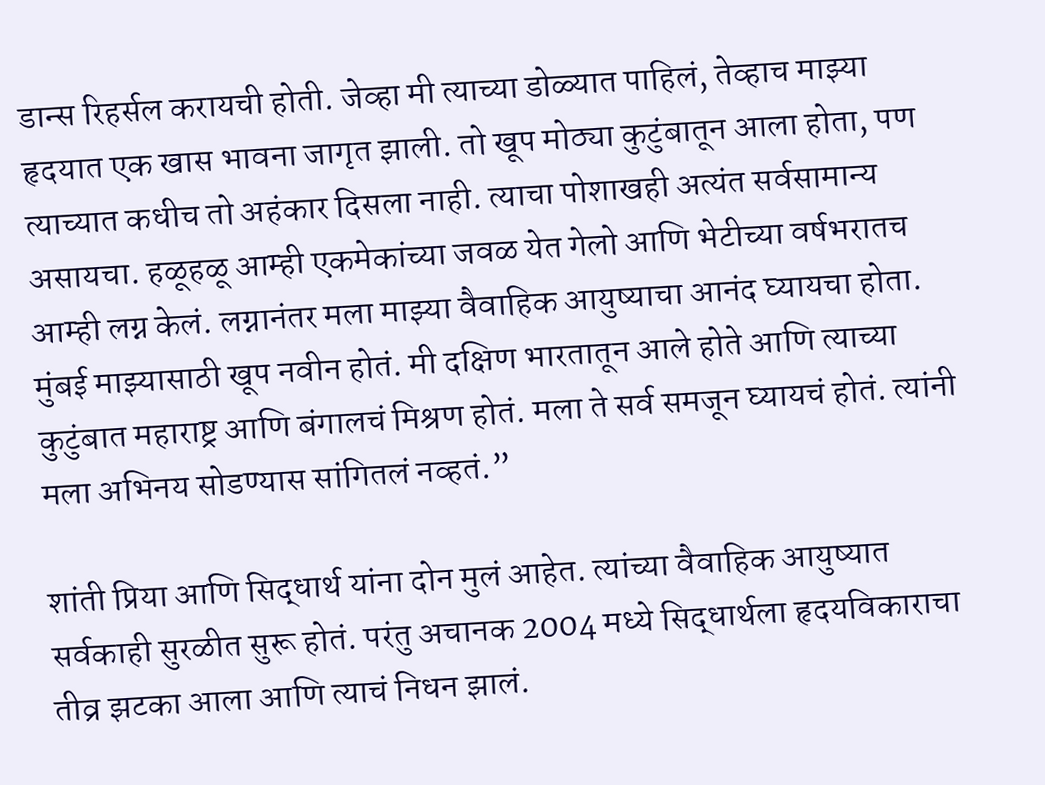डान्स रिहर्सल करायची होती. जेव्हा मी त्याच्या डोळ्यात पाहिलं, तेव्हाच माझ्या हृदयात एक खास भावना जागृत झाली. तो खूप मोठ्या कुटुंबातून आला होता, पण त्याच्यात कधीच तो अहंकार दिसला नाही. त्याचा पोशाखही अत्यंत सर्वसामान्य असायचा. हळूहळू आम्ही एकमेकांच्या जवळ येत गेलो आणि भेटीच्या वर्षभरातच आम्ही लग्न केलं. लग्नानंतर मला माझ्या वैवाहिक आयुष्याचा आनंद घ्यायचा होता. मुंबई माझ्यासाठी खूप नवीन होतं. मी दक्षिण भारतातून आले होते आणि त्याच्या कुटुंबात महाराष्ट्र आणि बंगालचं मिश्रण होतं. मला ते सर्व समजून घ्यायचं होतं. त्यांनी मला अभिनय सोडण्यास सांगितलं नव्हतं.”

शांती प्रिया आणि सिद्धार्थ यांना दोन मुलं आहेत. त्यांच्या वैवाहिक आयुष्यात सर्वकाही सुरळीत सुरू होतं. परंतु अचानक 2004 मध्ये सिद्धार्थला हृदयविकाराचा तीव्र झटका आला आणि त्याचं निधन झालं.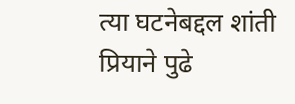त्या घटनेबद्दल शांती प्रियाने पुढे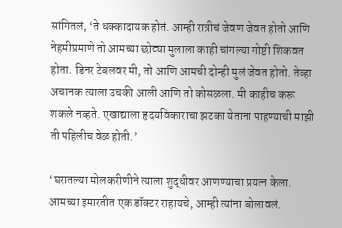सांगितलं, ‘ते धक्कादायक होतं. आम्ही रात्रीचं जेवण जेवत होतो आणि नेहमीप्रमाणे तो आमच्या छोट्या मुलाला काही चांगल्या गोष्टी शिकवत होता. डिनर टेबलवर मी, तो आणि आमची दोन्ही मुलं जेवत होतो. तेव्हा अचानक त्याला उचकी आली आणि तो कोसळला. मी काहीच करू शकले नव्हते. एखाद्याला हृदयविकाराचा झटका येताना पाहण्याची माझी ती पहिलीच वेळ होती.’

‘घरातल्या मोलकरीणीने त्याला शुद्धीवर आणण्याचा प्रयत्न केला. आमच्या इमारतीत एक डॉक्टर राहायचे, आम्ही त्यांना बोलावलं.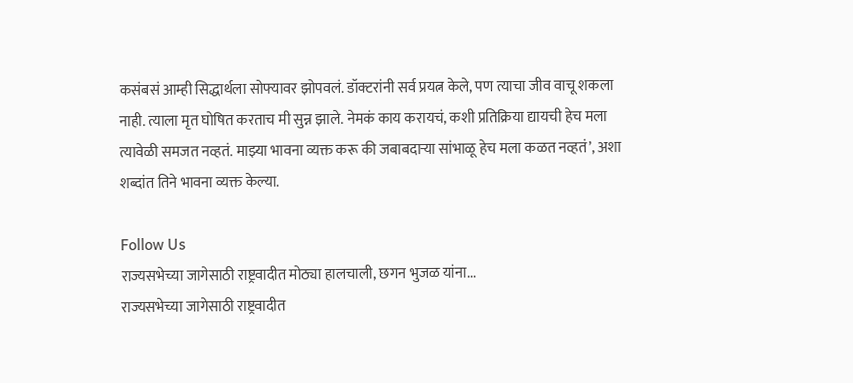कसंबसं आम्ही सिद्धार्थला सोफ्यावर झोपवलं. डॉक्टरांनी सर्व प्रयत्न केले, पण त्याचा जीव वाचू शकला नाही. त्याला मृत घोषित करताच मी सुन्न झाले. नेमकं काय करायचं, कशी प्रतिक्रिया द्यायची हेच मला त्यावेळी समजत नव्हतं. माझ्या भावना व्यक्त करू की जबाबदाऱ्या सांभाळू हेच मला कळत नव्हतं’, अशा शब्दांत तिने भावना व्यक्त केल्या.

Follow Us
राज्यसभेच्या जागेसाठी राष्ट्रवादीत मोठ्या हालचाली, छगन भुजळ यांना...
राज्यसभेच्या जागेसाठी राष्ट्रवादीत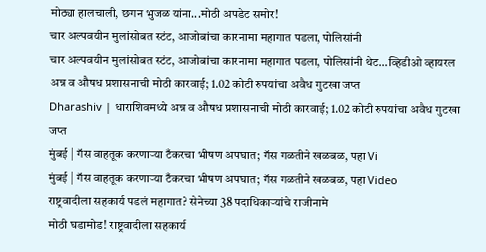मोठ्या हालचाली, छगन भुजळ यांना...मोठी अपडेट समोर!
चार अल्पवयीन मुलांसोबत स्टंट, आजोबांचा कारनामा महागात पडला, पोलिसांनी
चार अल्पवयीन मुलांसोबत स्टंट, आजोबांचा कारनामा महागात पडला, पोलिसांनी थेट...व्हिडीओ व्हायरल
अन्न व औषध प्रशासनाची मोठी कारवाई; 1.02 कोटी रुपयांचा अवैध गुटखा जप्त
Dharashiv | धाराशिवमध्ये अन्न व औषध प्रशासनाची मोठी कारवाई; 1.02 कोटी रुपयांचा अवैध गुटखा जप्त
मुंबई | गॅस वाहतूक करणाऱ्या टँकरचा भीषण अपघात; गॅस गळतीने खळबळ, पहा Vi
मुंबई | गॅस वाहतूक करणाऱ्या टँकरचा भीषण अपघात; गॅस गळतीने खळबळ, पहा Video
राष्ट्रवादीला सहकार्य पडलं महागात? सेनेच्या 38 पदाधिकाऱ्यांचे राजीनामे
मोठी घडामोड! राष्ट्रवादीला सहकार्य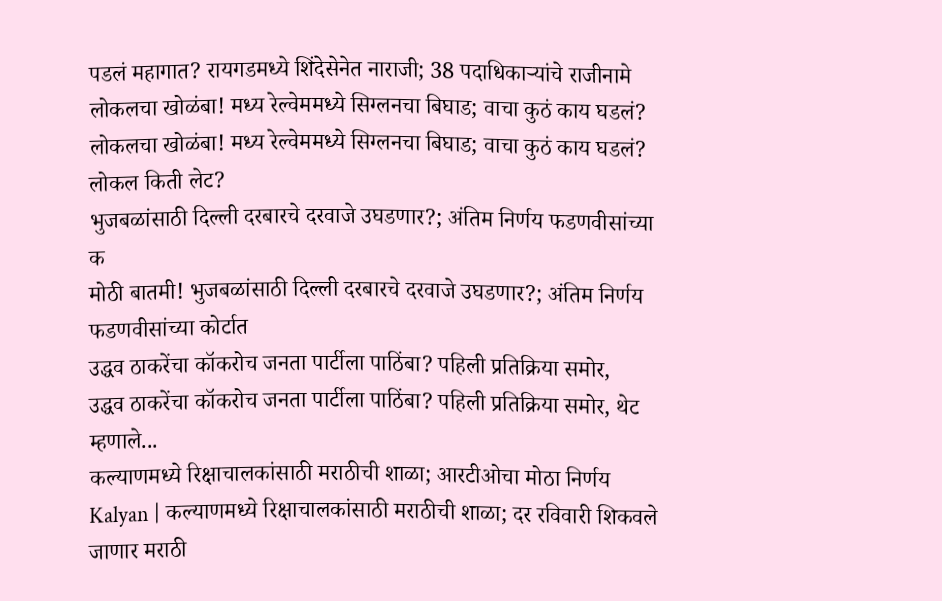पडलं महागात? रायगडमध्ये शिंदेसेनेत नाराजी; 38 पदाधिकाऱ्यांचे राजीनामे
लोकलचा खोळंबा! मध्य रेल्वेममध्ये सिग्लनचा बिघाड; वाचा कुठं काय घडलं?
लोकलचा खोळंबा! मध्य रेल्वेममध्ये सिग्लनचा बिघाड; वाचा कुठं काय घडलं? लोकल किती लेट?
भुजबळांसाठी दिल्ली दरबारचे दरवाजे उघडणार?; अंतिम निर्णय फडणवीसांच्या क
मोठी बातमी! भुजबळांसाठी दिल्ली दरबारचे दरवाजे उघडणार?; अंतिम निर्णय फडणवीसांच्या कोर्टात
उद्धव ठाकरेंचा कॉकरोच जनता पार्टीला पाठिंबा? पहिली प्रतिक्रिया समोर,
उद्धव ठाकरेंचा कॉकरोच जनता पार्टीला पाठिंबा? पहिली प्रतिक्रिया समोर, थेट म्हणाले...
कल्याणमध्ये रिक्षाचालकांसाठी मराठीची शाळा; आरटीओचा मोठा निर्णय
Kalyan | कल्याणमध्ये रिक्षाचालकांसाठी मराठीची शाळा; दर रविवारी शिकवले जाणार मराठी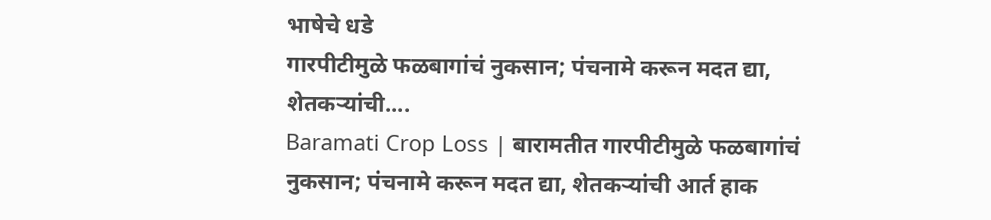भाषेचे धडे
गारपीटीमुळे फळबागांचं नुकसान; पंचनामे करून मदत द्या, शेतकऱ्यांची....
Baramati Crop Loss | बारामतीत गारपीटीमुळे फळबागांचं नुकसान; पंचनामे करून मदत द्या, शेतकऱ्यांची आर्त हाक